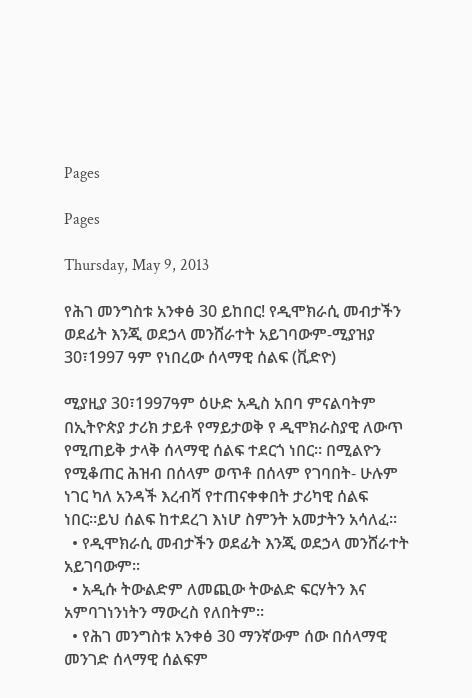Pages

Pages

Thursday, May 9, 2013

የሕገ መንግስቱ አንቀፅ 30 ይከበር! የዲሞክራሲ መብታችን ወደፊት እንጂ ወደኃላ መንሸራተት አይገባውም-ሚያዝያ 30፣1997 ዓም የነበረው ሰላማዊ ሰልፍ (ቪድዮ)

ሚያዚያ 30፣1997ዓም ዕሁድ አዲስ አበባ ምናልባትም በኢትዮጵያ ታሪክ ታይቶ የማይታወቅ የ ዲሞክራስያዊ ለውጥ የሚጠይቅ ታላቅ ሰላማዊ ሰልፍ ተደርጎ ነበር። በሚልዮን የሚቆጠር ሕዝብ በሰላም ወጥቶ በሰላም የገባበት- ሁሉም ነገር ካለ አንዳች እረብሻ የተጠናቀቀበት ታሪካዊ ሰልፍ ነበር።ይህ ሰልፍ ከተደረገ እነሆ ስምንት አመታትን አሳለፈ።
  • የዲሞክራሲ መብታችን ወደፊት እንጂ ወደኃላ መንሸራተት አይገባውም።
  • አዲሱ ትውልድም ለመጪው ትውልድ ፍርሃትን እና አምባገነንነትን ማውረስ የለበትም።
  • የሕገ መንግስቱ አንቀፅ 30 ማንኛውም ሰው በሰላማዊ መንገድ ሰላማዊ ሰልፍም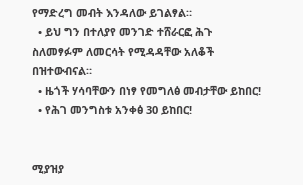የማድረግ መብት እንዳለው ይገልፃል።
  • ይህ ግን በተለያየ መንገድ ተሸራርፎ ሕጉ ስለመፃፉም ለመርሳት የሚዳዳቸው አለቆች በዝተውብናል።
  • ዜጎች ሃሳባቸውን በነፃ የመግለፅ መብታቸው ይከበር!
  • የሕገ መንግስቱ አንቀፅ 30 ይከበር!


ሚያዝያ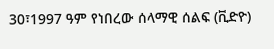30፣1997 ዓም የነበረው ሰላማዊ ሰልፍ (ቪድዮ)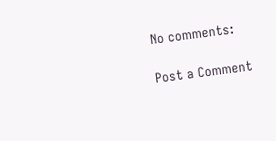No comments:

Post a Comment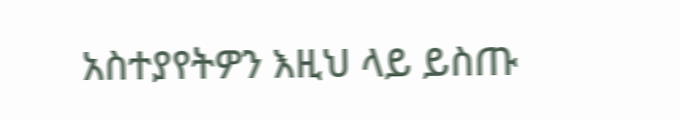አስተያየትዎን እዚህ ላይ ይስጡ